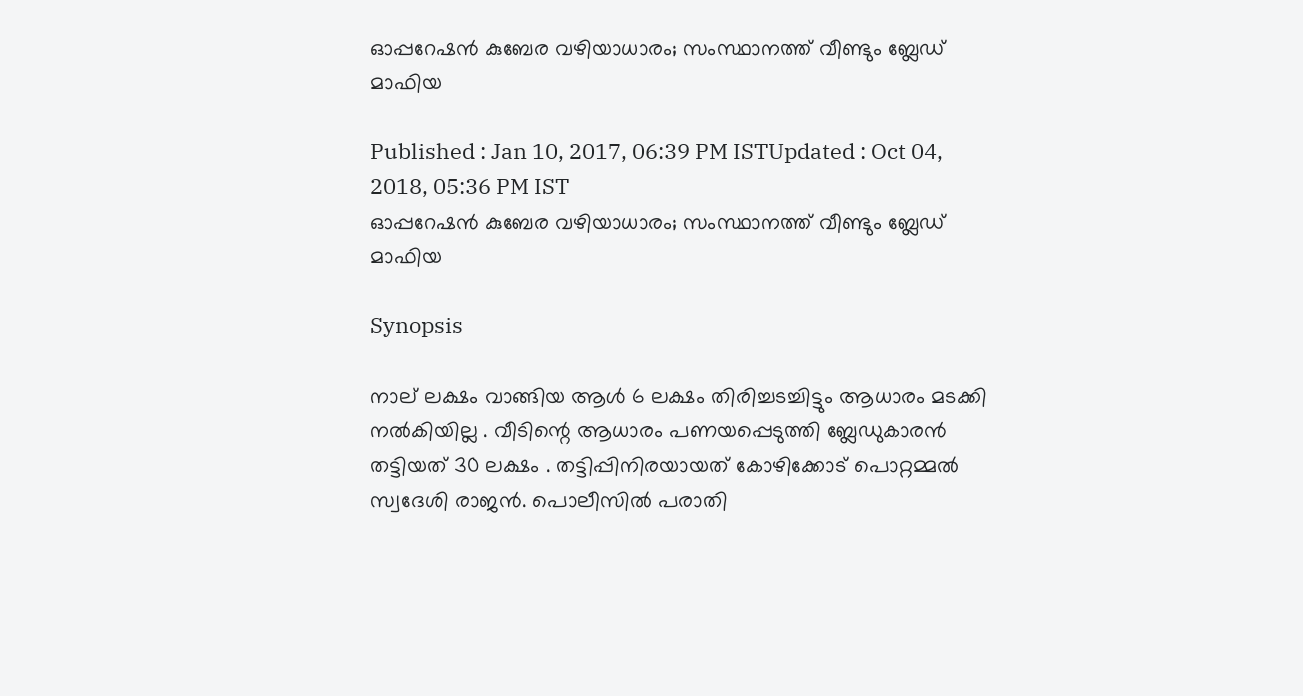ഓപ്പറേഷന്‍ കുബേര വഴിയാധാരം; സംസ്ഥാനത്ത് വീണ്ടും ബ്ലേഡ് മാഫിയ

Published : Jan 10, 2017, 06:39 PM ISTUpdated : Oct 04, 2018, 05:36 PM IST
ഓപ്പറേഷന്‍ കുബേര വഴിയാധാരം; സംസ്ഥാനത്ത് വീണ്ടും ബ്ലേഡ് മാഫിയ

Synopsis

നാല് ലക്ഷം വാങ്ങിയ ആൾ 6 ലക്ഷം തിരിച്ചടച്ചിട്ടും ആധാരം മടക്കി നൽകിയില്ല . വീടിന്റെ ആധാരം പണയപ്പെടുത്തി ബ്ലേഡുകാരൻ തട്ടിയത് 30 ലക്ഷം . തട്ടിപ്പിനിരയായത് കോഴിക്കോട് പൊറ്റമ്മൽ സ്വദേശി രാജൻ. പൊലീസിൽ പരാതി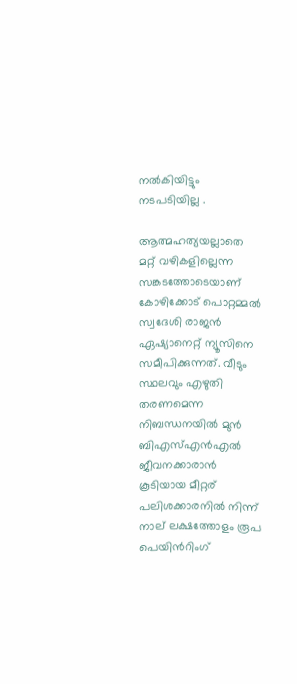നൽകിയിട്ടും നടപടിയില്ല .

ആത്മഹത്യയല്ലാതെ മറ്റ് വഴികളില്ലെന്ന സങ്കടത്തോടെയാണ് കോഴിക്കോട് പൊറ്റമ്മല്‍ സ്വദേശി രാജന്‍ ഏഷ്യാനെറ്റ് ന്യൂസിനെ സമീപിക്കുന്നത്. വീടും സ്ഥലവും എഴുതി തരണമെന്ന നിബന്ധനയില്‍ മുന്‍ ബിഎസ്എന്‍എല്‍ ജീവനക്കാരാന്‍ കൂടിയായ മീറ്റര് പലിശക്കാരനില്‍ നിന്ന് നാല് ലക്ഷത്തോളം രൂപ പെയിന്‍റിംഗ്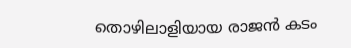തൊഴിലാളിയായ രാജന്‍ കടം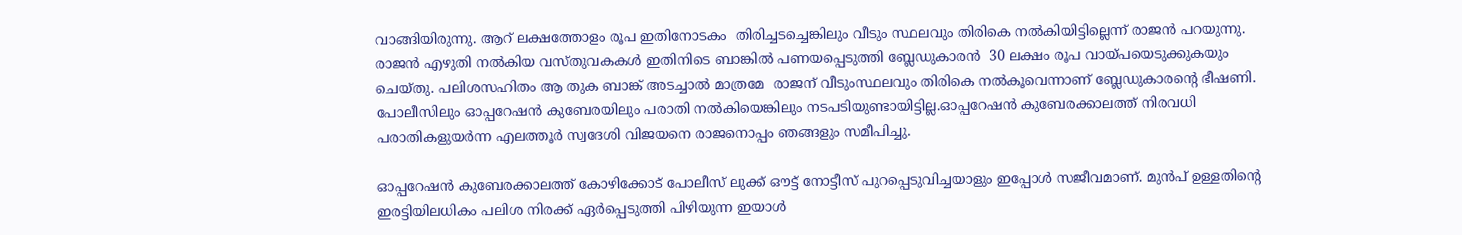വാങ്ങിയിരുന്നു. ആറ് ലക്ഷത്തോളം രൂപ ഇതിനോടകം  തിരിച്ചടച്ചെങ്കിലും വീടും സ്ഥലവും തിരികെ നല്‍കിയിട്ടില്ലെന്ന് രാജന്‍ പറയുന്നു. രാജന്‍ എഴുതി നല്‍കിയ വസ്തുവകകള്‍ ഇതിനിടെ ബാങ്കില്‍ പണയപ്പെടുത്തി ബ്ലേഡുകാരന്‍  30 ലക്ഷം രൂപ വായ്പയെടുക്കുകയും ചെയ്തു. പലിശസഹിതം ആ തുക ബാങ്ക് അടച്ചാല്‍ മാത്രമേ  രാജന് വീടുംസ്ഥലവും തിരികെ നല്‍കൂവെന്നാണ് ബ്ലേഡുകാരന്‍റെ ഭീഷണി. പോലീസിലും ഓപ്പറേഷന്‍ കുബേരയിലും പരാതി നല്‍‍കിയെങ്കിലും നടപടിയുണ്ടായിട്ടില്ല.ഓപ്പറേഷന്‍ കുബേരക്കാലത്ത് നിരവധി പരാതികളുയര്‍ന്ന എലത്തൂര്‍ സ്വദേശി വിജയനെ രാജനൊപ്പം ഞങ്ങളും സമീപിച്ചു.

ഓപ്പറേഷന്‍ കുബേരക്കാലത്ത് കോഴിക്കോട് പോലീസ് ലുക്ക് ഔട്ട് നോട്ടീസ് പുറപ്പെടുവിച്ചയാളും ഇപ്പോള്‍ സജീവമാണ്. മുന്‍പ് ഉള്ളതിന്‍റെ ഇരട്ടിയിലധികം പലിശ നിരക്ക് ഏര്‍പ്പെടുത്തി പിഴിയുന്ന ഇയാള്‍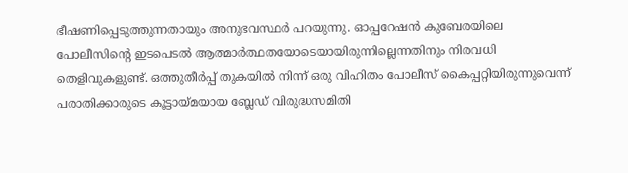ഭീഷണിപ്പെടുത്തുന്നതായും അനുഭവസ്ഥര്‍ പറയുന്നു. ഓപ്പറേഷന്‍ കുബേരയിലെ പോലീസിന്‍റെ ഇടപെടല്‍ ആത്മാര്‍ത്ഥതയോടെയായിരുന്നില്ലെന്നതിനും നിരവധി തെളിവുകളുണ്ട്. ഒത്തുതീര്‍പ്പ് തുകയില്‍ നിന്ന് ഒരു വിഹിതം പോലീസ് കൈപ്പറ്റിയിരുന്നുവെന്ന് പരാതിക്കാരുടെ കൂട്ടായ്മയായ ബ്ലേഡ് വിരുദ്ധസമിതി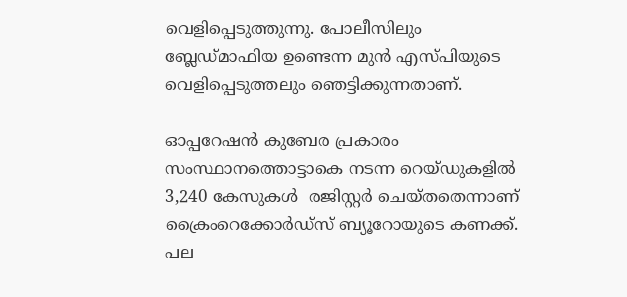വെളിപ്പെടുത്തുന്നു. പോലീസിലും ബ്ലേഡ്മാഫിയ ഉണ്ടെന്ന മുന്‍ എസ്പിയുടെ  വെളിപ്പെടുത്തലും ഞെട്ടിക്കുന്നതാണ്.

ഓപ്പറേഷന്‍ കുബേര പ്രകാരം സംസ്ഥാനത്തൊട്ടാകെ നടന്ന റെയ്ഡുകളില്‍   3,240 കേസുകള്‍  രജിസ്റ്റര്‍ ചെയ്തതെന്നാണ് ക്രൈംറെക്കോര്‍ഡ്സ് ബ്യൂറോയുടെ കണക്ക്. പല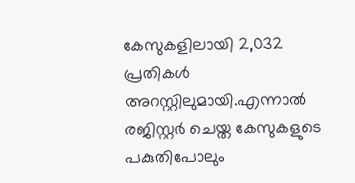കേസുകളിലായി 2,032 പ്രതികള്‍ അറസ്റ്റിലുമായി.എന്നാല്‍ രജിസ്റ്റര്‍ ചെയ്ത കേസുകളുടെ പകുതിപോലും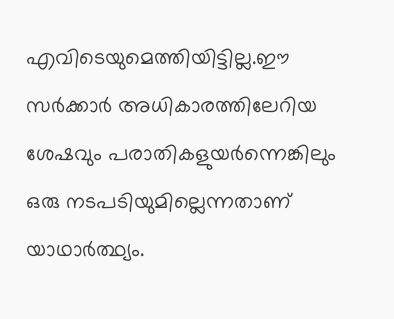എവിടെയുമെത്തിയിട്ടില്ല.ഈ  സര്‍ക്കാര്‍ അധികാരത്തിലേറിയ ശേഷവും പരാതികളുയര്‍ന്നെങ്കിലും ഒരു നടപടിയുമില്ലെന്നതാണ് യാഥാര്‍ത്ഥ്യം.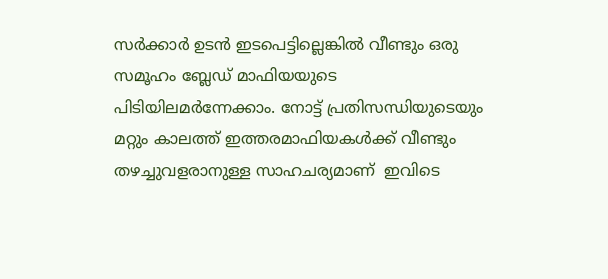സര്‍ക്കാര്‍ ഉടന്‍ ഇടപെട്ടില്ലെങ്കില്‍ വീണ്ടും ഒരു സമൂഹം ബ്ലേഡ് മാഫിയയുടെ പിടിയിലമര്‍ന്നേക്കാം. നോട്ട് പ്രതിസന്ധിയുടെയും മറ്റും കാലത്ത് ഇത്തരമാഫിയകള്‍ക്ക് വീണ്ടും തഴച്ചുവളരാനുള്ള സാഹചര്യമാണ്  ഇവിടെ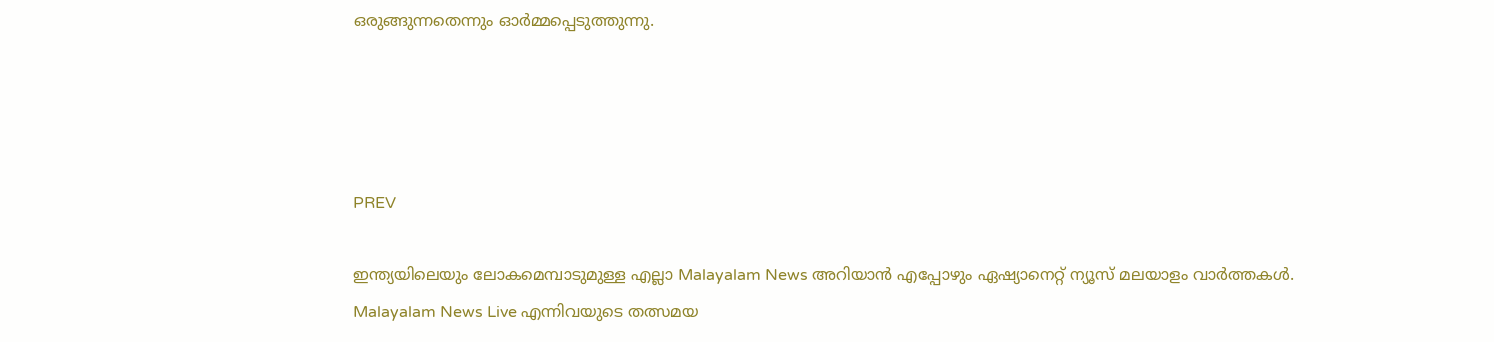ഒരുങ്ങുന്നതെന്നും ഓര്‍മ്മപ്പെടുത്തുന്നു.




PREV

ഇന്ത്യയിലെയും ലോകമെമ്പാടുമുള്ള എല്ലാ Malayalam News അറിയാൻ എപ്പോഴും ഏഷ്യാനെറ്റ് ന്യൂസ് മലയാളം വാർത്തകൾ. Malayalam News Live എന്നിവയുടെ തത്സമയ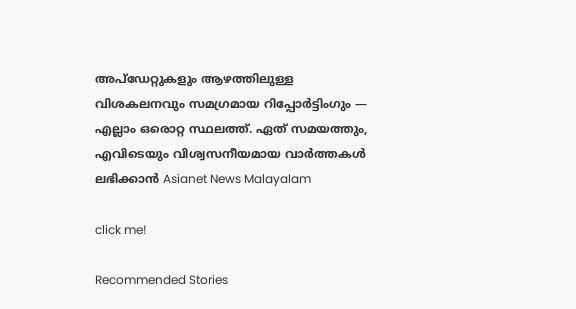അപ്‌ഡേറ്റുകളും ആഴത്തിലുള്ള വിശകലനവും സമഗ്രമായ റിപ്പോർട്ടിംഗും — എല്ലാം ഒരൊറ്റ സ്ഥലത്ത്. ഏത് സമയത്തും, എവിടെയും വിശ്വസനീയമായ വാർത്തകൾ ലഭിക്കാൻ Asianet News Malayalam

click me!

Recommended Stories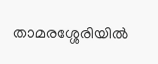താമരശ്ശേരിയിൽ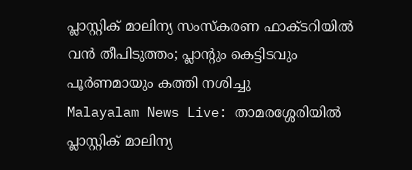പ്ലാസ്റ്റിക് മാലിന്യ സംസ്കരണ ഫാക്ടറിയിൽ വൻ തീപിടുത്തം; പ്ലാന്‍റും കെട്ടിടവും പൂര്‍ണമായും കത്തി നശിച്ചു
Malayalam News Live: താമരശ്ശേരിയിൽ പ്ലാസ്റ്റിക് മാലിന്യ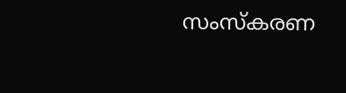സംസ്കരണ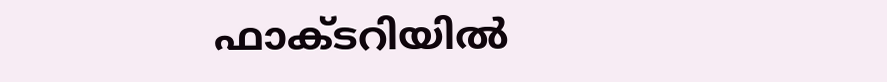ഫാക്ടറിയിൽ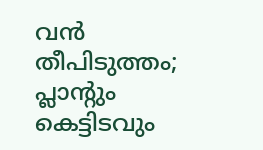വൻ തീപിടുത്തം; പ്ലാന്‍റും കെട്ടിടവും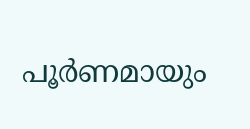പൂര്‍ണമായും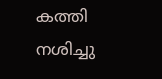കത്തി നശിച്ചു